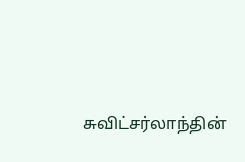சுவிட்சர்லாந்தின்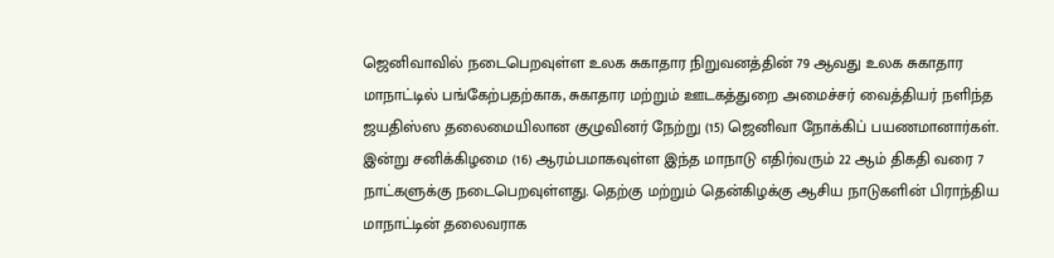ஜெனிவாவில் நடைபெறவுள்ள உலக சுகாதார நிறுவனத்தின் 79 ஆவது உலக சுகாதார மாநாட்டில் பங்கேற்பதற்காக, சுகாதார மற்றும் ஊடகத்துறை அமைச்சர் வைத்தியர் நளிந்த ஜயதிஸ்ஸ தலைமையிலான குழுவினர் நேற்று (15) ஜெனிவா நோக்கிப் பயணமானார்கள்.
இன்று சனிக்கிழமை (16) ஆரம்பமாகவுள்ள இந்த மாநாடு எதிர்வரும் 22 ஆம் திகதி வரை 7 நாட்களுக்கு நடைபெறவுள்ளது. தெற்கு மற்றும் தென்கிழக்கு ஆசிய நாடுகளின் பிராந்திய மாநாட்டின் தலைவராக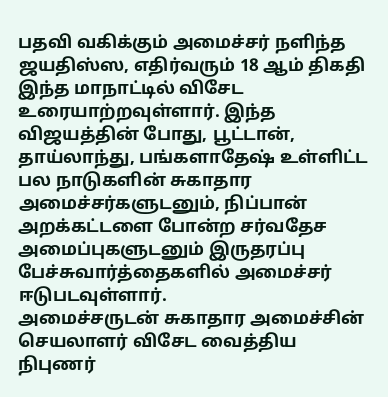பதவி வகிக்கும் அமைச்சர் நளிந்த ஜயதிஸ்ஸ, எதிர்வரும் 18 ஆம் திகதி இந்த மாநாட்டில் விசேட உரையாற்றவுள்ளார். இந்த விஜயத்தின் போது, பூட்டான், தாய்லாந்து, பங்களாதேஷ் உள்ளிட்ட பல நாடுகளின் சுகாதார அமைச்சர்களுடனும், நிப்பான் அறக்கட்டளை போன்ற சர்வதேச அமைப்புகளுடனும் இருதரப்பு பேச்சுவார்த்தைகளில் அமைச்சர் ஈடுபடவுள்ளார்.
அமைச்சருடன் சுகாதார அமைச்சின் செயலாளர் விசேட வைத்திய நிபுணர்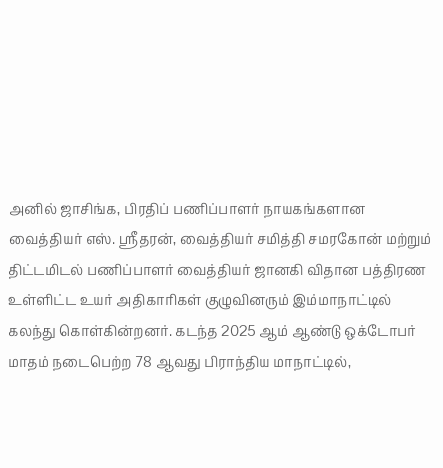அனில் ஜாசிங்க, பிரதிப் பணிப்பாளர் நாயகங்களான வைத்தியர் எஸ். ஸ்ரீதரன், வைத்தியர் சமித்தி சமரகோன் மற்றும் திட்டமிடல் பணிப்பாளர் வைத்தியர் ஜானகி விதான பத்திரண உள்ளிட்ட உயர் அதிகாரிகள் குழுவினரும் இம்மாநாட்டில் கலந்து கொள்கின்றனர். கடந்த 2025 ஆம் ஆண்டு ஒக்டோபர் மாதம் நடைபெற்ற 78 ஆவது பிராந்திய மாநாட்டில்,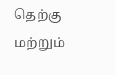தெற்கு மற்றும்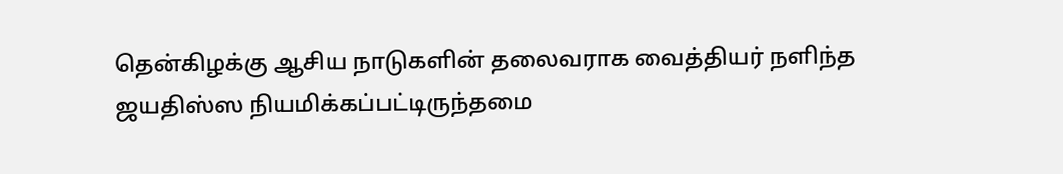தென்கிழக்கு ஆசிய நாடுகளின் தலைவராக வைத்தியர் நளிந்த ஜயதிஸ்ஸ நியமிக்கப்பட்டிருந்தமை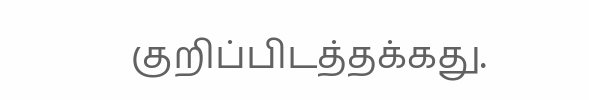குறிப்பிடத்தக்கது.